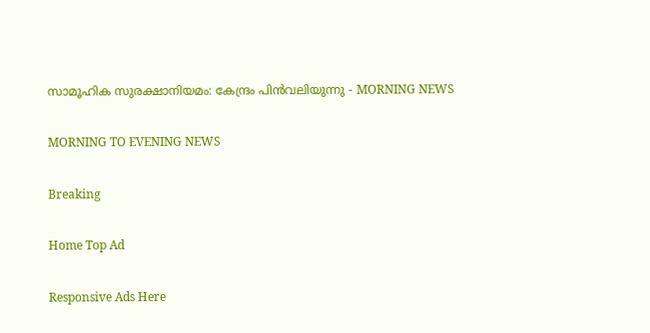സാമൂഹിക സുരക്ഷാനിയമം: കേന്ദ്രം പിൻവലിയുന്നു - MORNING NEWS

MORNING TO EVENING NEWS

Breaking

Home Top Ad

Responsive Ads Here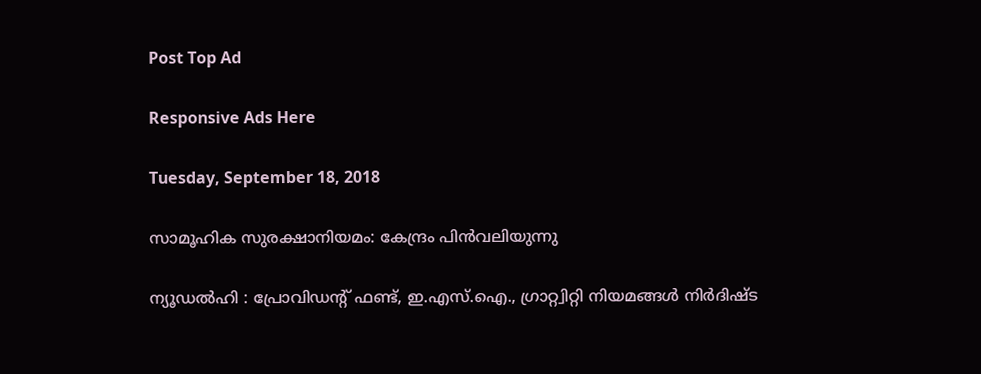Post Top Ad

Responsive Ads Here

Tuesday, September 18, 2018

സാമൂഹിക സുരക്ഷാനിയമം: കേന്ദ്രം പിൻവലിയുന്നു

ന്യൂഡല്‍ഹി : പ്രോവിഡന്റ് ഫണ്ട്, ഇ.എസ്.ഐ., ഗ്രാറ്റ്വിറ്റി നിയമങ്ങള്‍ നിര്‍ദിഷ്ട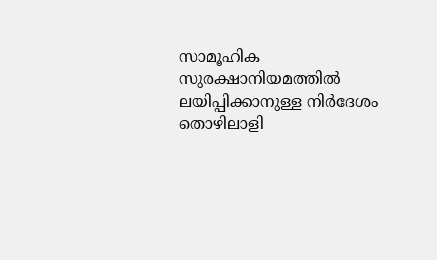സാമൂഹിക സുരക്ഷാനിയമത്തിൽ ലയിപ്പിക്കാനുള്ള നിര്‍ദേശം തൊഴിലാളി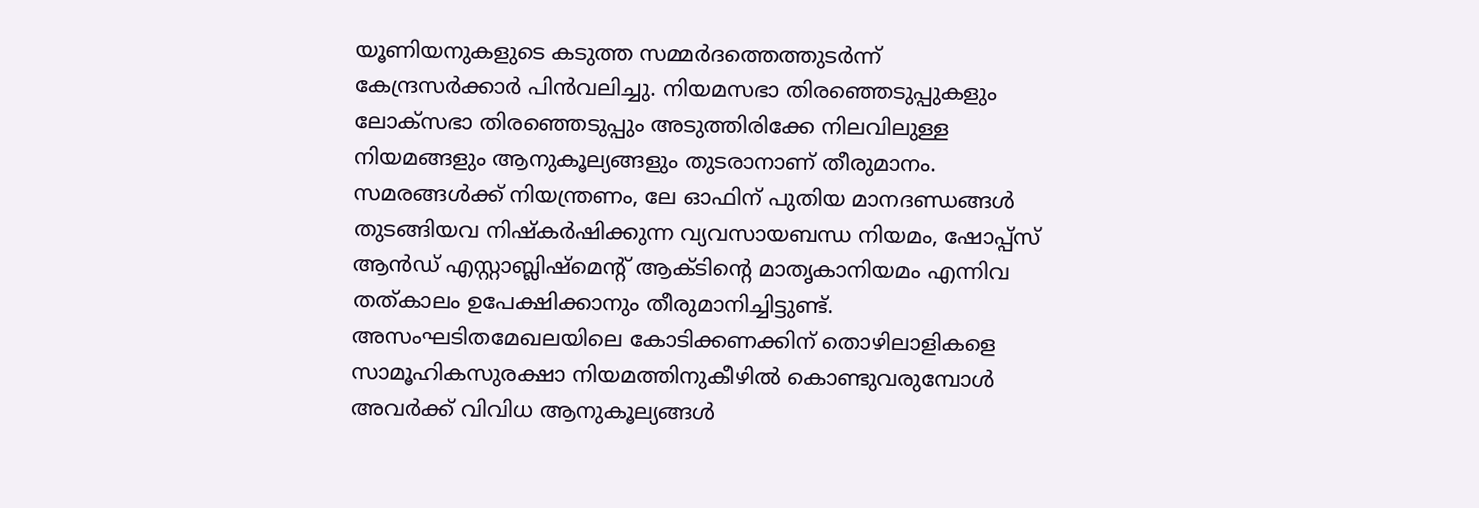യൂണിയനുകളുടെ കടുത്ത സമ്മര്‍ദത്തെത്തുടര്‍ന്ന് കേന്ദ്രസര്‍ക്കാര്‍ പിന്‍വലിച്ചു. നിയമസഭാ തിരഞ്ഞെടുപ്പുകളും ലോക്‌സഭാ തിരഞ്ഞെടുപ്പും അടുത്തിരിക്കേ നിലവിലുള്ള നിയമങ്ങളും ആനുകൂല്യങ്ങളും തുടരാനാണ് തീരുമാനം. സമരങ്ങള്‍ക്ക്‌ നിയന്ത്രണം, ലേ ഓഫിന് പുതിയ മാനദണ്ഡങ്ങള്‍ തുടങ്ങിയവ നിഷ്കര്‍ഷിക്കുന്ന വ്യവസായബന്ധ നിയമം, ഷോപ്പ്‌സ് ആന്‍ഡ് എസ്റ്റാബ്ലിഷ്‌മെന്റ് ആക്ടിന്റെ മാതൃകാനിയമം എന്നിവ തത്കാലം ഉപേക്ഷിക്കാനും തീരുമാനിച്ചിട്ടുണ്ട്. അസംഘടിതമേഖലയിലെ കോടിക്കണക്കിന്‌ തൊഴിലാളികളെ സാമൂഹികസുരക്ഷാ നിയമത്തിനുകീഴില്‍ കൊണ്ടുവരുമ്പോള്‍ അവര്‍ക്ക് വിവിധ ആനുകൂല്യങ്ങള്‍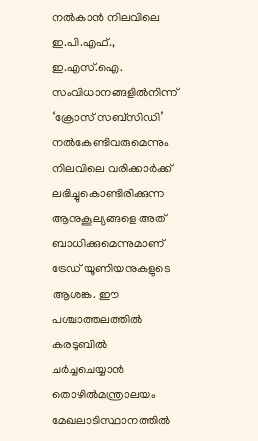നല്‍കാന്‍ നിലവിലെ ഇ.പി.എഫ്., ഇ.എസ്.ഐ. സംവിധാനങ്ങളില്‍നിന്ന് ‘ക്രോസ് സബ്‌സിഡി’ നൽകേണ്ടിവരുമെന്നും നിലവിലെ വരിക്കാര്‍ക്ക്‌ ലഭിച്ചുകൊണ്ടിരിക്കുന്ന ആനുകൂല്യങ്ങളെ അത്‌ ബാധിക്കുമെന്നുമാണ് ട്രേഡ് യൂണിയനുകളുടെ ആശങ്ക. ഈ പശ്ചാത്തലത്തില്‍ കരടുബിൽ ചര്‍ച്ചചെയ്യാന്‍ തൊഴില്‍മന്ത്രാലയം മേഖലാടിസ്ഥാനത്തില്‍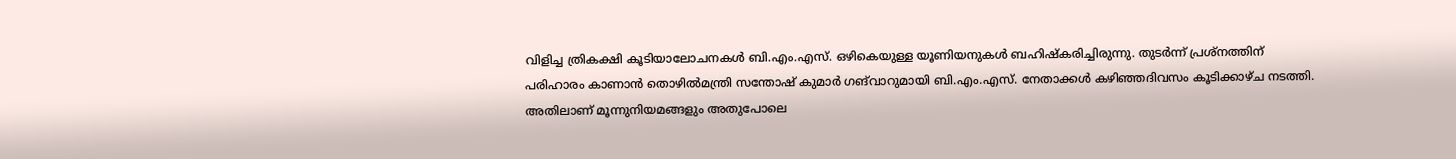വിളിച്ച ത്രികക്ഷി കൂടിയാലോചനകള്‍ ബി.എം.എസ്. ഒഴികെയുള്ള യൂണിയനുകള്‍ ബഹിഷ്കരിച്ചിരുന്നു. തുടര്‍ന്ന് പ്രശ്നത്തിന്‌ പരിഹാരം കാണാന്‍ തൊഴില്‍മന്ത്രി സന്തോഷ് കുമാര്‍ ഗങ്‌വാറുമായി ബി.എം.എസ്. നേതാക്കള്‍ കഴിഞ്ഞദിവസം കൂടിക്കാഴ്ച നടത്തി. അതിലാണ് മൂന്നുനിയമങ്ങളും അതുപോലെ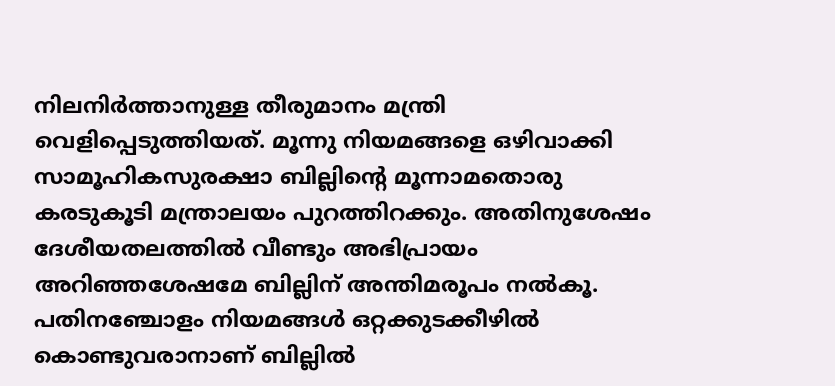നിലനിര്‍ത്താനുള്ള തീരുമാനം മന്ത്രി വെളിപ്പെടുത്തിയത്. മൂന്നു നിയമങ്ങളെ ഒഴിവാക്കി സാമൂഹികസുരക്ഷാ ബില്ലിന്റെ മൂന്നാമതൊരു കരടുകൂടി മന്ത്രാലയം പുറത്തിറക്കും. അതിനുശേഷം ദേശീയതലത്തില്‍ വീണ്ടും അഭിപ്രായം അറിഞ്ഞശേഷമേ ബില്ലിന് അന്തിമരൂപം നല്‍കൂ. പതിനഞ്ചോളം നിയമങ്ങള്‍ ഒറ്റക്കുടക്കീഴില്‍ കൊണ്ടുവരാനാണ് ബില്ലില്‍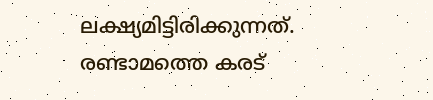ലക്ഷ്യമിട്ടിരിക്കുന്നത്. രണ്ടാമത്തെ കരട്‌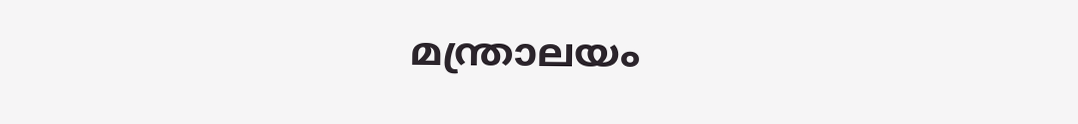മന്ത്രാലയം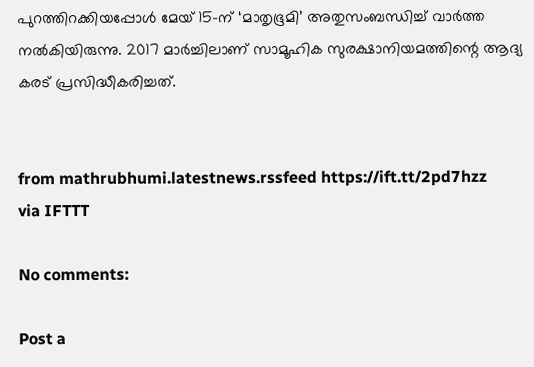പുറത്തിറക്കിയപ്പോള്‍ മേയ് 15-ന് ‘മാതൃഭൂമി’ അതുസംബന്ധിച്ച് വാര്‍ത്ത നല്‍കിയിരുന്നു. 2017 മാര്‍ച്ചിലാണ് സാമൂഹിക സുരക്ഷാനിയമത്തിന്റെ ആദ്യ കരട് പ്രസിദ്ധീകരിച്ചത്.


from mathrubhumi.latestnews.rssfeed https://ift.tt/2pd7hzz
via IFTTT

No comments:

Post a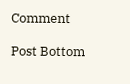Comment

Post Bottom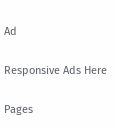Ad

Responsive Ads Here

Pages